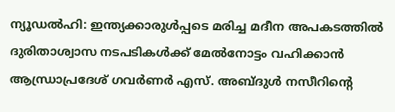ന്യൂഡൽഹി: ഇന്ത്യക്കാരുൾപ്പടെ മരിച്ച മദീന അപകടത്തിൽ ദുരിതാശ്വാസ നടപടികൾക്ക് മേൽനോട്ടം വഹിക്കാൻ ആന്ധ്രാപ്രദേശ് ഗവർണർ എസ്. അബ്ദുൾ നസീറിന്റെ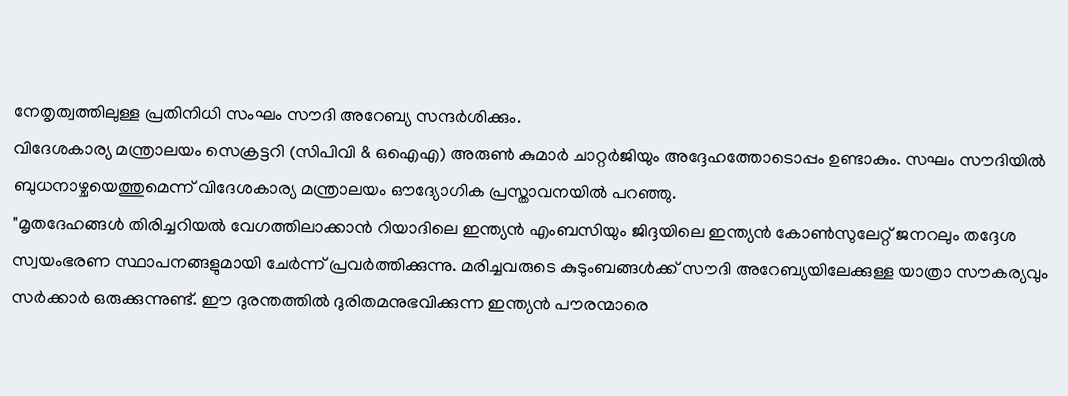നേതൃത്വത്തിലുള്ള പ്രതിനിധി സംഘം സൗദി അറേബ്യ സന്ദർശിക്കും.
വിദേശകാര്യ മന്ത്രാലയം സെക്രട്ടറി (സിപിവി & ഒഐഎ) അരുൺ കുമാർ ചാറ്റർജിയും അദ്ദേഹത്തോടൊപ്പം ഉണ്ടാകും. സഘം സൗദിയിൽ ബുധനാഴ്ചയെത്തുമെന്ന് വിദേശകാര്യ മന്ത്രാലയം ഔദ്യോഗിക പ്രസ്താവനയിൽ പറഞ്ഞു.
"മൃതദേഹങ്ങൾ തിരിച്ചറിയൽ വേഗത്തിലാക്കാൻ റിയാദിലെ ഇന്ത്യൻ എംബസിയും ജിദ്ദയിലെ ഇന്ത്യൻ കോൺസുലേറ്റ് ജനറലും തദ്ദേശ സ്വയംഭരണ സ്ഥാപനങ്ങളുമായി ചേർന്ന് പ്രവർത്തിക്കുന്നു. മരിച്ചവരുടെ കുടുംബങ്ങൾക്ക് സൗദി അറേബ്യയിലേക്കുള്ള യാത്രാ സൗകര്യവും സർക്കാർ ഒരുക്കുന്നുണ്ട്. ഈ ദുരന്തത്തിൽ ദുരിതമനുഭവിക്കുന്ന ഇന്ത്യൻ പൗരന്മാരെ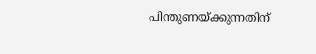പിന്തുണയ്ക്കുന്നതിന്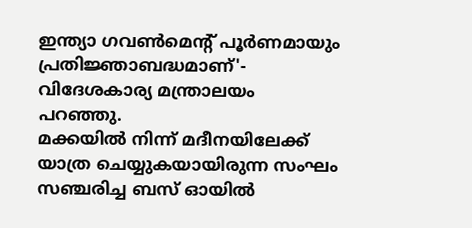ഇന്ത്യാ ഗവൺമെന്റ് പൂർണമായും പ്രതിജ്ഞാബദ്ധമാണ്'- വിദേശകാര്യ മന്ത്രാലയം പറഞ്ഞു.
മക്കയിൽ നിന്ന് മദീനയിലേക്ക് യാത്ര ചെയ്യുകയായിരുന്ന സംഘം സഞ്ചരിച്ച ബസ് ഓയിൽ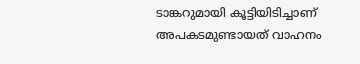ടാങ്കറുമായി കൂട്ടിയിടിച്ചാണ് അപകടമുണ്ടായത് വാഹനം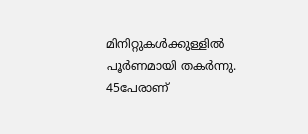മിനിറ്റുകൾക്കുള്ളിൽ പൂർണമായി തകർന്നു. 45പേരാണ്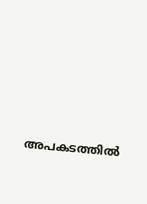അപകടത്തിൽ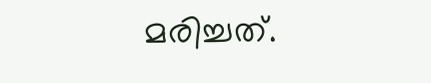മരിച്ചത്.